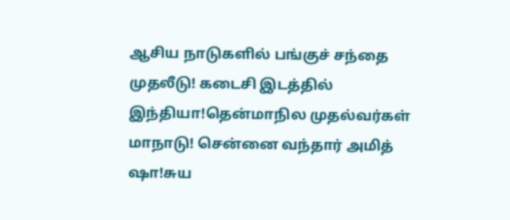ஆசிய நாடுகளில் பங்குச் சந்தை முதலீடு! கடைசி இடத்தில் இந்தியா!தென்மாநில முதல்வர்கள் மாநாடு! சென்னை வந்தார் அமித் ஷா!சுய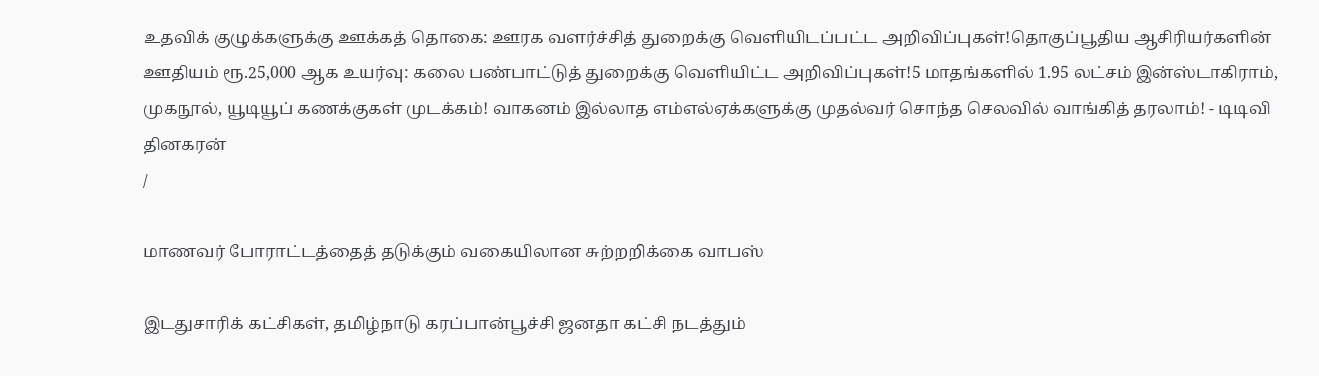உதவிக் குழுக்களுக்கு ஊக்கத் தொகை: ஊரக வளர்ச்சித் துறைக்கு வெளியிடப்பட்ட அறிவிப்புகள்!தொகுப்பூதிய ஆசிரியர்களின் ஊதியம் ரூ.25,000 ஆக உயர்வு: கலை பண்பாட்டுத் துறைக்கு வெளியிட்ட அறிவிப்புகள்!5 மாதங்களில் 1.95 லட்சம் இன்ஸ்டாகிராம், முகநூல், யூடியூப் கணக்குகள் முடக்கம்! வாகனம் இல்லாத எம்எல்ஏக்களுக்கு முதல்வர் சொந்த செலவில் வாங்கித் தரலாம்! - டிடிவி தினகரன்
/

மாணவர் போராட்டத்தைத் தடுக்கும் வகையிலான சுற்றறிக்கை வாபஸ்

இடதுசாரிக் கட்சிகள், தமிழ்நாடு கரப்பான்பூச்சி ஜனதா கட்சி நடத்தும்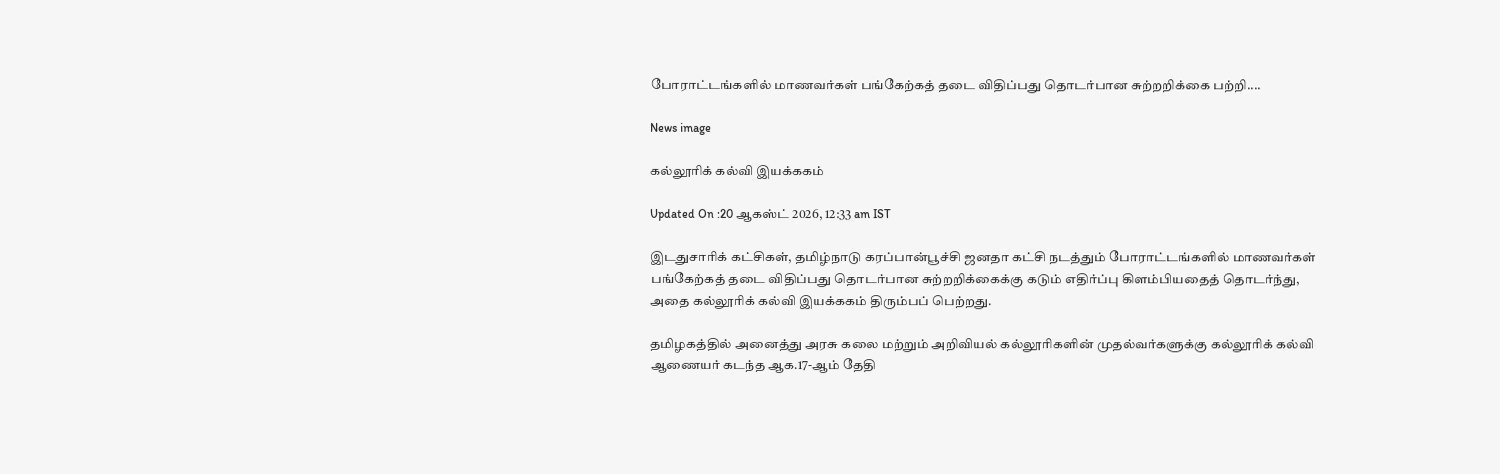போராட்டங்களில் மாணவர்கள் பங்கேற்கத் தடை விதிப்பது தொடர்பான சுற்றறிக்கை பற்றி....

News image

கல்லூரிக் கல்வி இயக்ககம்

Updated On :20 ஆகஸ்ட் 2026, 12:33 am IST

இடதுசாரிக் கட்சிகள், தமிழ்நாடு கரப்பான்பூச்சி ஜனதா கட்சி நடத்தும் போராட்டங்களில் மாணவர்கள் பங்கேற்கத் தடை விதிப்பது தொடர்பான சுற்றறிக்கைக்கு கடும் எதிர்ப்பு கிளம்பியதைத் தொடர்ந்து, அதை கல்லூரிக் கல்வி இயக்ககம் திரும்பப் பெற்றது.

தமிழகத்தில் அனைத்து அரசு கலை மற்றும் அறிவியல் கல்லூரிகளின் முதல்வர்களுக்கு கல்லூரிக் கல்வி ஆணையர் கடந்த ஆக.17-ஆம் தேதி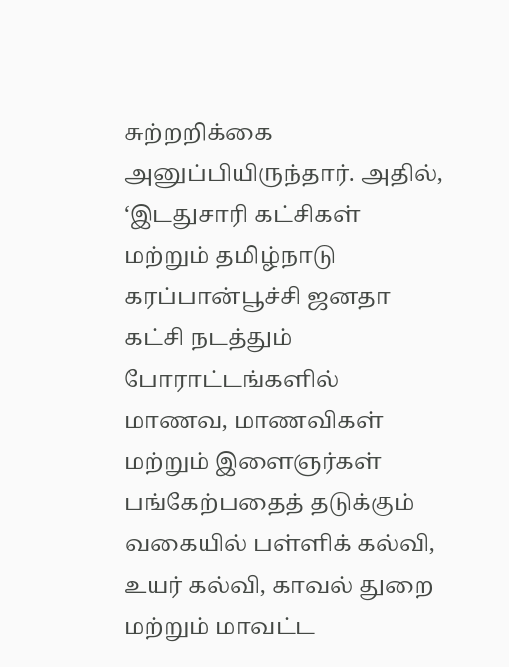சுற்றறிக்கை அனுப்பியிருந்தார். அதில், ‘இடதுசாரி கட்சிகள் மற்றும் தமிழ்நாடு கரப்பான்பூச்சி ஜனதா கட்சி நடத்தும் போராட்டங்களில் மாணவ, மாணவிகள் மற்றும் இளைஞர்கள் பங்கேற்பதைத் தடுக்கும் வகையில் பள்ளிக் கல்வி, உயர் கல்வி, காவல் துறை மற்றும் மாவட்ட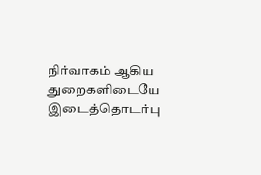நிர்வாகம் ஆகிய துறைகளிடையே இடைத்தொடர்பு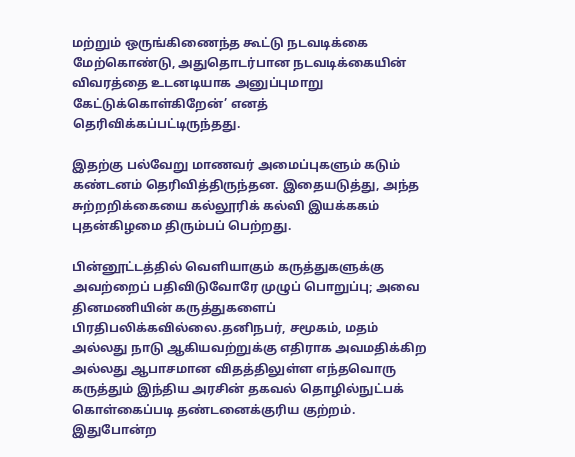மற்றும் ஒருங்கிணைந்த கூட்டு நடவடிக்கை மேற்கொண்டு, அதுதொடர்பான நடவடிக்கையின் விவரத்தை உடனடியாக அனுப்புமாறு கேட்டுக்கொள்கிறேன்’ எனத் தெரிவிக்கப்பட்டிருந்தது.

இதற்கு பல்வேறு மாணவர் அமைப்புகளும் கடும் கண்டனம் தெரிவித்திருந்தன. இதையடுத்து, அந்த சுற்றறிக்கையை கல்லூரிக் கல்வி இயக்ககம் புதன்கிழமை திரும்பப் பெற்றது.

பின்னூட்டத்தில் வெளியாகும் கருத்துகளுக்கு அவற்றைப் பதிவிடுவோரே முழுப் பொறுப்பு; அவை தினமணியின் கருத்துகளைப் பிரதிபலிக்கவில்லை.தனிநபர், சமூகம், மதம் அல்லது நாடு ஆகியவற்றுக்கு எதிராக அவமதிக்கிற அல்லது ஆபாசமான விதத்திலுள்ள எந்தவொரு கருத்தும் இந்திய அரசின் தகவல் தொழில்நுட்பக் கொள்கைப்படி தண்டனைக்குரிய குற்றம். இதுபோன்ற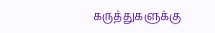கருத்துகளுக்கு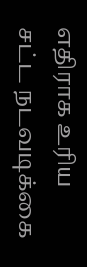எதிராக உரிய சட்ட நடவடிக்கை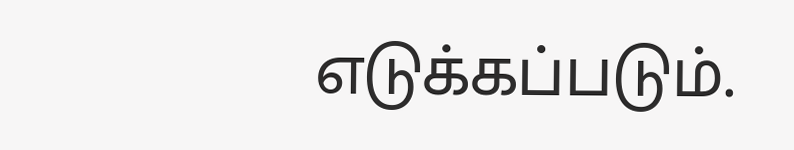எடுக்கப்படும்.